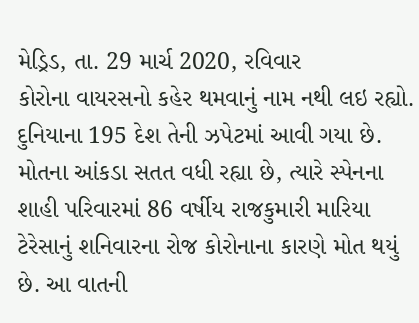મેડ્રિડ, તા. 29 માર્ચ 2020, રવિવાર
કોરોના વાયરસનો કહેર થમવાનું નામ નથી લઇ રહ્યો. દુનિયાના 195 દેશ તેની ઝપેટમાં આવી ગયા છે. મોતના આંકડા સતત વધી રહ્યા છે, ત્યારે સ્પેનના શાહી પરિવારમાં 86 વર્ષીય રાજકુમારી મારિયા ટેરેસાનું શનિવારના રોજ કોરોનાના કારણે મોત થયું છે. આ વાતની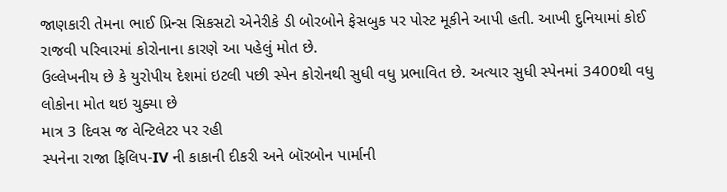જાણકારી તેમના ભાઈ પ્રિન્સ સિકસટો એનેરીકે ડી બોરબોને ફેસબુક પર પોસ્ટ મૂકીને આપી હતી. આખી દુનિયામાં કોઈ રાજવી પરિવારમાં કોરોનાના કારણે આ પહેલું મોત છે.
ઉલ્લેખનીય છે કે યુરોપીય દેશમાં ઇટલી પછી સ્પેન કોરોનથી સુધી વધુ પ્રભાવિત છે. અત્યાર સુધી સ્પેનમાં 3400થી વધુ લોકોના મોત થઇ ચુક્યા છે
માત્ર 3 દિવસ જ વેન્ટિલેટર પર રહી
સ્પનેના રાજા ફિલિપ-IV ની કાકાની દીકરી અને બૉરબોન પાર્માની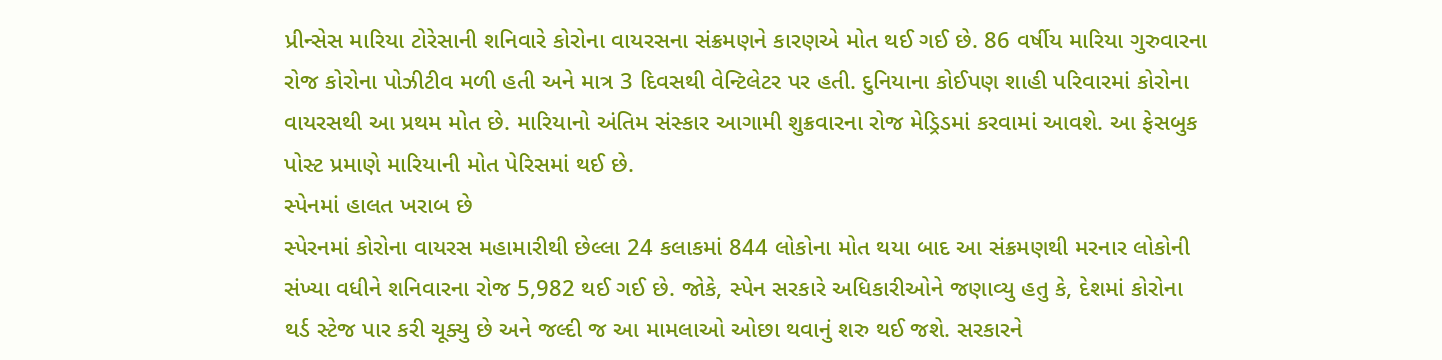પ્રીન્સેસ મારિયા ટોરેસાની શનિવારે કોરોના વાયરસના સંક્રમણને કારણએ મોત થઈ ગઈ છે. 86 વર્ષીય મારિયા ગુરુવારના રોજ કોરોના પોઝીટીવ મળી હતી અને માત્ર 3 દિવસથી વેન્ટિલેટર પર હતી. દુનિયાના કોઈપણ શાહી પરિવારમાં કોરોના વાયરસથી આ પ્રથમ મોત છે. મારિયાનો અંતિમ સંસ્કાર આગામી શુક્રવારના રોજ મેડ્રિડમાં કરવામાં આવશે. આ ફેસબુક પોસ્ટ પ્રમાણે મારિયાની મોત પેરિસમાં થઈ છે.
સ્પેનમાં હાલત ખરાબ છે
સ્પેરનમાં કોરોના વાયરસ મહામારીથી છેલ્લા 24 કલાકમાં 844 લોકોના મોત થયા બાદ આ સંક્રમણથી મરનાર લોકોની સંખ્યા વધીને શનિવારના રોજ 5,982 થઈ ગઈ છે. જોકે, સ્પેન સરકારે અધિકારીઓને જણાવ્યુ હતુ કે, દેશમાં કોરોના થર્ડ સ્ટેજ પાર કરી ચૂક્યુ છે અને જલ્દી જ આ મામલાઓ ઓછા થવાનું શરુ થઈ જશે. સરકારને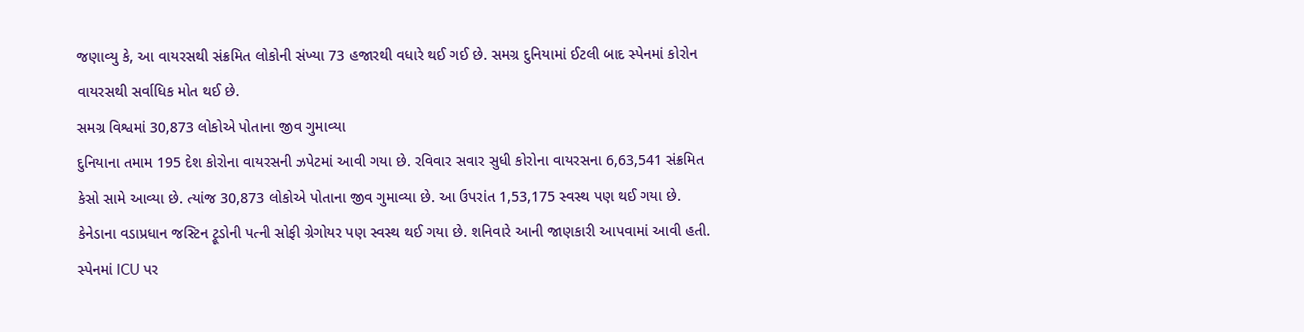જણાવ્યુ કે, આ વાયરસથી સંક્રમિત લોકોની સંખ્યા 73 હજારથી વધારે થઈ ગઈ છે. સમગ્ર દુનિયામાં ઈટલી બાદ સ્પેનમાં કોરોન વાયરસથી સર્વાધિક મોત થઈ છે.
સમગ્ર વિશ્વમાં 30,873 લોકોએ પોતાના જીવ ગુમાવ્યા
દુનિયાના તમામ 195 દેશ કોરોના વાયરસની ઝપેટમાં આવી ગયા છે. રવિવાર સવાર સુધી કોરોના વાયરસના 6,63,541 સંક્રમિત કેસો સામે આવ્યા છે. ત્યાંજ 30,873 લોકોએ પોતાના જીવ ગુમાવ્યા છે. આ ઉપરાંત 1,53,175 સ્વસ્થ પણ થઈ ગયા છે. કેનેડાના વડાપ્રધાન જસ્ટિન ટ્રૂડોની પત્ની સોફી ગ્રેગોયર પણ સ્વસ્થ થઈ ગયા છે. શનિવારે આની જાણકારી આપવામાં આવી હતી.
સ્પેનમાં ICU પર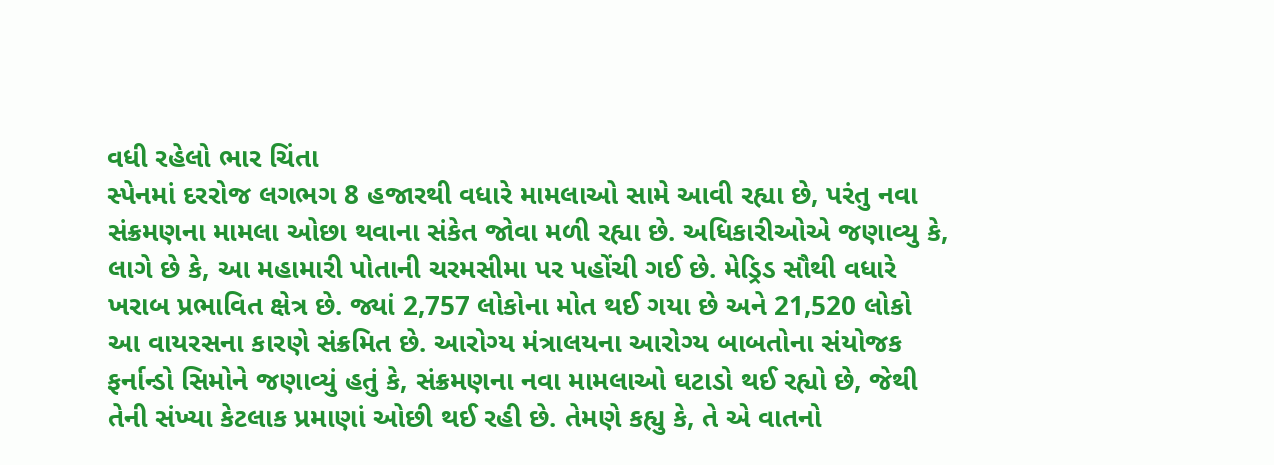વધી રહેલો ભાર ચિંતા
સ્પેનમાં દરરોજ લગભગ 8 હજારથી વધારે મામલાઓ સામે આવી રહ્યા છે, પરંતુ નવા સંક્રમણના મામલા ઓછા થવાના સંકેત જોવા મળી રહ્યા છે. અધિકારીઓએ જણાવ્યુ કે, લાગે છે કે, આ મહામારી પોતાની ચરમસીમા પર પહોંચી ગઈ છે. મેડ્રિડ સૌથી વધારે ખરાબ પ્રભાવિત ક્ષેત્ર છે. જ્યાં 2,757 લોકોના મોત થઈ ગયા છે અને 21,520 લોકો આ વાયરસના કારણે સંક્રમિત છે. આરોગ્ય મંત્રાલયના આરોગ્ય બાબતોના સંયોજક ફર્નાન્ડો સિમોને જણાવ્યું હતું કે, સંક્રમણના નવા મામલાઓ ઘટાડો થઈ રહ્યો છે, જેથી તેની સંખ્યા કેટલાક પ્રમાણાં ઓછી થઈ રહી છે. તેમણે કહ્યુ કે, તે એ વાતનો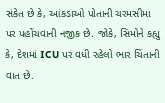સંકેત છે કે, આંકડાઓ પોતાની ચરમસીમા પર પહોંચવાની નજીક છે. જોકે, સિમોને કહ્યુ કે, દેશમાં ICU પર વધી રહેલો ભાર ચિંતાની વાત છે.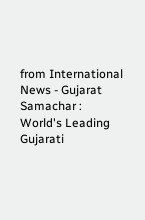from International News - Gujarat Samachar : World's Leading Gujarati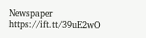Newspaper https://ift.tt/39uE2wO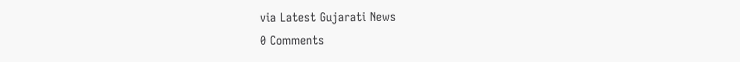via Latest Gujarati News
0 Comments